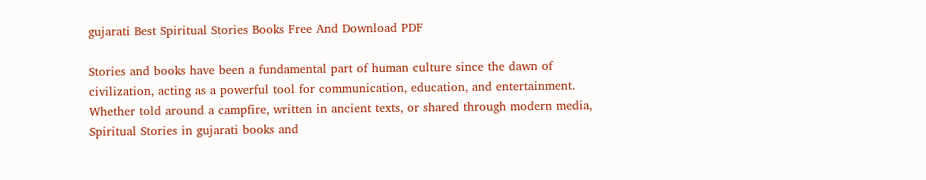gujarati Best Spiritual Stories Books Free And Download PDF

Stories and books have been a fundamental part of human culture since the dawn of civilization, acting as a powerful tool for communication, education, and entertainment. Whether told around a campfire, written in ancient texts, or shared through modern media, Spiritual Stories in gujarati books and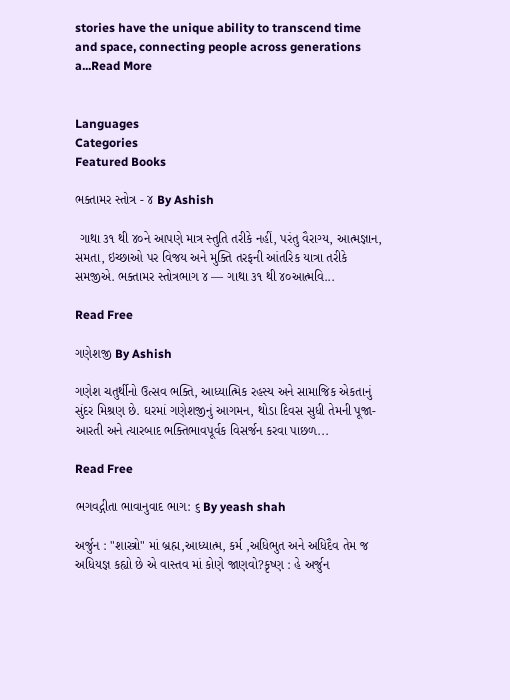stories have the unique ability to transcend time and space, connecting people across generations a...Read More


Languages
Categories
Featured Books

ભક્તામર સ્તોત્ર - ૪ By Ashish

 ગાથા ૩૧ થી ૪૦ને આપણે માત્ર સ્તુતિ તરીકે નહીં, પરંતુ વૈરાગ્ય, આત્મજ્ઞાન, સમતા, ઇચ્છાઓ પર વિજય અને મુક્તિ તરફની આંતરિક યાત્રા તરીકે સમજીએ. ભક્તામર સ્તોત્રભાગ ૪ — ગાથા ૩૧ થી ૪૦આત્મવિ...

Read Free

ગણેશજી By Ashish

ગણેશ ચતુર્થીનો ઉત્સવ ભક્તિ, આધ્યાત્મિક રહસ્ય અને સામાજિક એકતાનું સુંદર મિશ્રણ છે. ઘરમાં ગણેશજીનું આગમન, થોડા દિવસ સુધી તેમની પૂજા-આરતી અને ત્યારબાદ ભક્તિભાવપૂર્વક વિસર્જન કરવા પાછળ...

Read Free

ભગવદ્ગીતા ભાવાનુવાદ ભાગ: ૬ By yeash shah

અર્જુન : "શાસ્ત્રો" માં બ્રહ્મ,આધ્યાત્મ, કર્મ ,અધિભુત અને અધિદૈવ તેમ જ અધિયજ્ઞ કહ્યો છે એ વાસ્તવ માં કોણે જાણવો?કૃષ્ણ : હે અર્જુન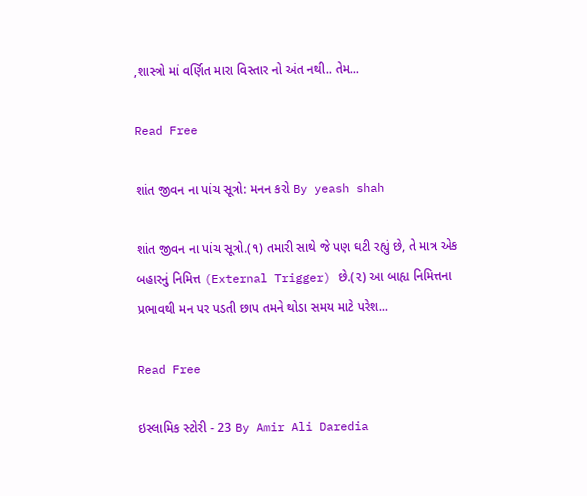,શાસ્ત્રો માં વર્ણિત મારા વિસ્તાર નો અંત નથી.. તેમ...

Read Free

શાંત જીવન ના પાંચ સૂત્રો: મનન કરો By yeash shah

શાંત જીવન ના પાંચ સૂત્રો.(૧) તમારી સાથે જે પણ ઘટી રહ્યું છે, તે માત્ર એક બહારનું નિમિત્ત (External Trigger) છે.(૨) આ બાહ્ય નિમિત્તના પ્રભાવથી મન પર પડતી છાપ તમને થોડા સમય માટે પરેશ...

Read Free

ઇસ્લામિક સ્ટોરી - 23 By Amir Ali Daredia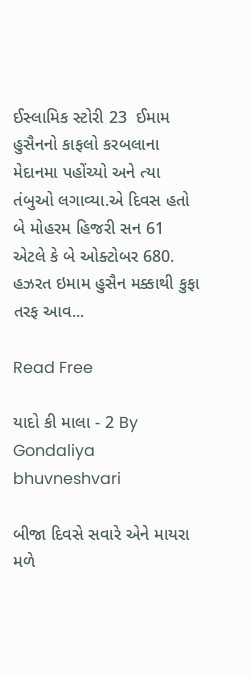ઈસ્લામિક સ્ટોરી 23  ઈમામ હુસૈનનો કાફલો કરબલાના મેદાનમા પહોંચ્યો અને ત્યા તંબુઓ લગાવ્યા.એ દિવસ હતો બે મોહરમ હિજરી સન 61 એટલે કે બે ઓક્ટોબર 680.   હઝરત ઇમામ હુસૈન મક્કાથી કુફા તરફ આવ...

Read Free

યાદો કી માલા - 2 By Gondaliya bhuvneshvari

બીજા દિવસે સવારે એને માયરા મળે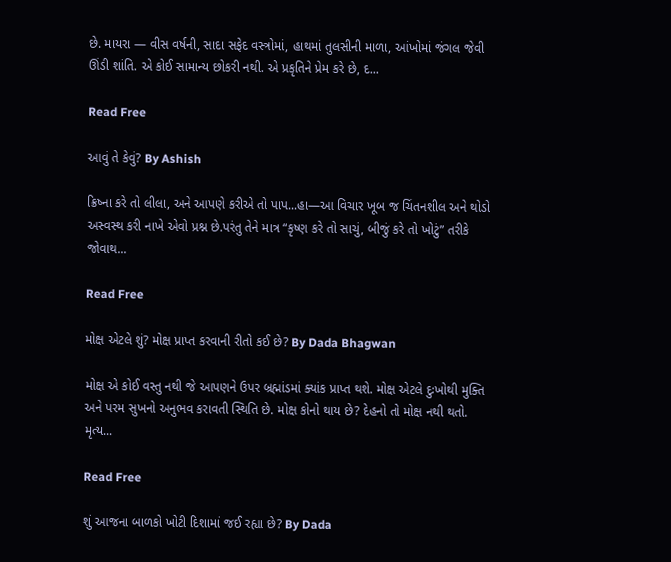છે. માયરા — વીસ વર્ષની, સાદા સફેદ વસ્ત્રોમાં, હાથમાં તુલસીની માળા, આંખોમાં જંગલ જેવી ઊંડી શાંતિ. એ કોઈ સામાન્ય છોકરી નથી. એ પ્રકૃતિને પ્રેમ કરે છે, દ...

Read Free

આવું તે કેવું? By Ashish

ક્રિષ્ના કરે તો લીલા, અને આપણે કરીએ તો પાપ...હા—આ વિચાર ખૂબ જ ચિંતનશીલ અને થોડો અસ્વસ્થ કરી નાખે એવો પ્રશ્ન છે.પરંતુ તેને માત્ર “કૃષ્ણ કરે તો સાચું, બીજું કરે તો ખોટું” તરીકે જોવાથ...

Read Free

મોક્ષ એટલે શું? મોક્ષ પ્રાપ્ત કરવાની રીતો કઈ છે? By Dada Bhagwan

મોક્ષ એ કોઈ વસ્તુ નથી જે આપણને ઉપર બ્રહ્માંડમાં ક્યાંક પ્રાપ્ત થશે. મોક્ષ એટલે દુઃખોથી મુક્તિ અને પરમ સુખનો અનુભવ કરાવતી સ્થિતિ છે. મોક્ષ કોનો થાય છે? દેહનો તો મોક્ષ નથી થતો. મૃત્ય...

Read Free

શું આજના બાળકો ખોટી દિશામાં જઈ રહ્યા છે? By Dada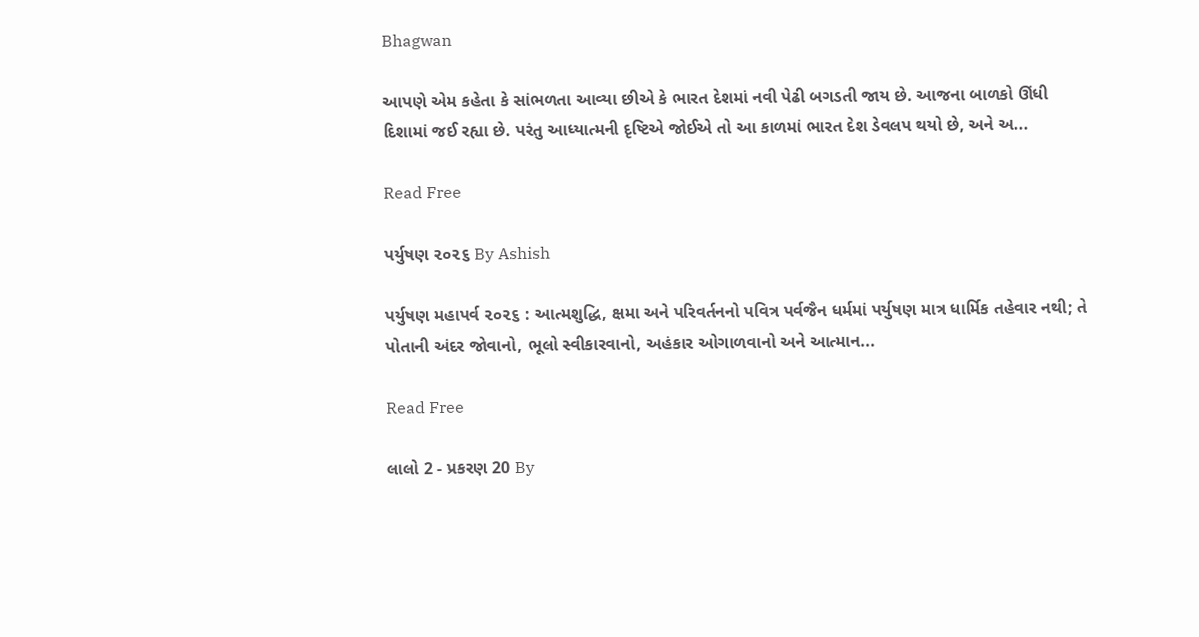Bhagwan

આપણે એમ કહેતા કે સાંભળતા આવ્યા છીએ કે ભારત દેશમાં નવી પેઢી બગડતી જાય છે. આજના બાળકો ઊંધી દિશામાં જઈ રહ્યા છે. પરંતુ આધ્યાત્મની દૃષ્ટિએ જોઈએ તો આ કાળમાં ભારત દેશ ડેવલપ થયો છે, અને અ...

Read Free

પર્યુષણ ૨૦૨૬ By Ashish

પર્યુષણ મહાપર્વ ૨૦૨૬ : આત્મશુદ્ધિ, ક્ષમા અને પરિવર્તનનો પવિત્ર પર્વજૈન ધર્મમાં પર્યુષણ માત્ર ધાર્મિક તહેવાર નથી; તે પોતાની અંદર જોવાનો, ભૂલો સ્વીકારવાનો, અહંકાર ઓગાળવાનો અને આત્માન...

Read Free

લાલો 2 - પ્રકરણ 20 By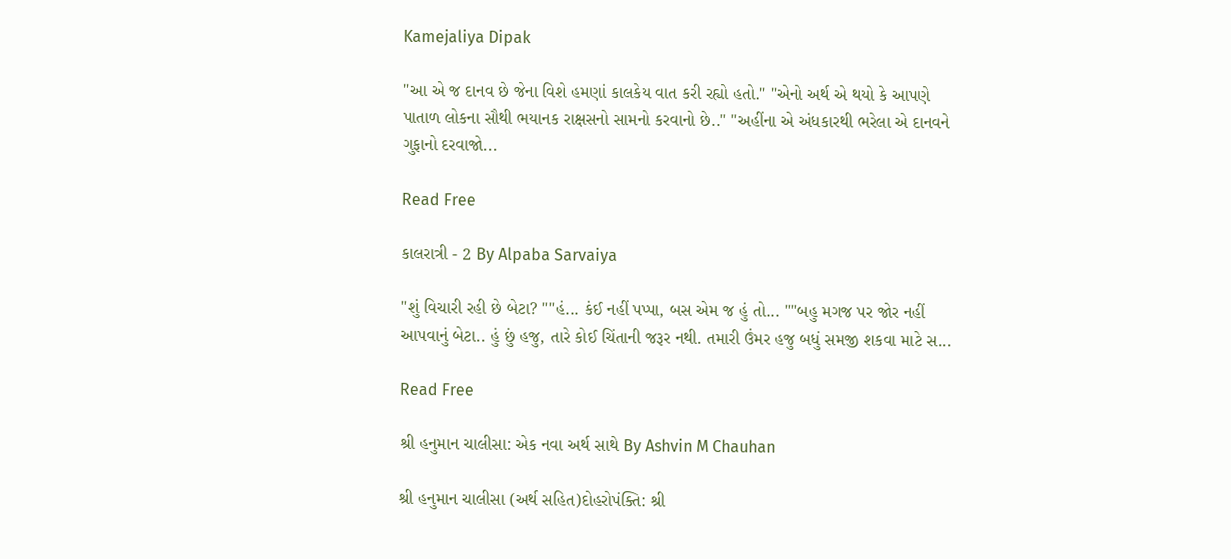Kamejaliya Dipak

"આ એ જ દાનવ છે જેના વિશે હમણાં કાલકેય વાત કરી રહ્યો હતો." "એનો અર્થ એ થયો કે આપણે પાતાળ લોકના સૌથી ભયાનક રાક્ષસનો સામનો કરવાનો છે.." "અહીંના એ અંધકારથી ભરેલા એ દાનવને ગુફાનો દરવાજો...

Read Free

કાલરાત્રી - 2 By Alpaba Sarvaiya

"શું વિચારી રહી છે બેટા? ""હં... કંઈ નહીં પપ્પા, બસ એમ જ હું તો... ""બહુ મગજ પર જોર નહીં આપવાનું બેટા.. હું છું હજુ, તારે કોઈ ચિંતાની જરૂર નથી. તમારી ઉંમર હજુ બધું સમજી શકવા માટે સ...

Read Free

શ્રી હનુમાન ચાલીસા: એક નવા અર્થ સાથે By Ashvin M Chauhan

શ્રી હનુમાન ચાલીસા (અર્થ સહિત)દોહરોપંક્તિ: શ્રી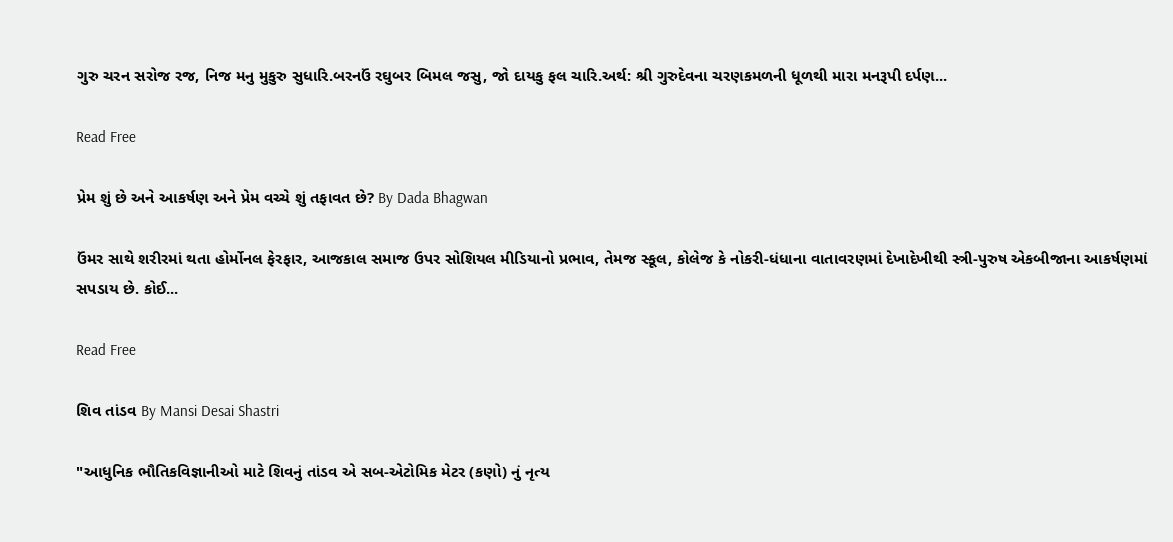ગુરુ ચરન સરોજ રજ, નિજ મનુ મુકુરુ સુધારિ.બરનઉં રઘુબર બિમલ જસુ, જો દાયકુ ફલ ચારિ.અર્થ: શ્રી ગુરુદેવના ચરણકમળની ધૂળથી મારા મનરૂપી દર્પણ...

Read Free

પ્રેમ શું છે અને આકર્ષણ અને પ્રેમ વચ્ચે શું તફાવત છે? By Dada Bhagwan

ઉંમર સાથે શરીરમાં થતા હોર્મોનલ ફેરફાર, આજકાલ સમાજ ઉપર સોશિયલ મીડિયાનો પ્રભાવ, તેમજ સ્કૂલ, કોલેજ કે નોકરી-ધંધાના વાતાવરણમાં દેખાદેખીથી સ્ત્રી-પુરુષ એકબીજાના આકર્ષણમાં સપડાય છે. કોઈ...

Read Free

શિવ તાંડવ By Mansi Desai Shastri

"આધુનિક ભૌતિકવિજ્ઞાનીઓ માટે શિવનું તાંડવ એ સબ-એટોમિક મેટર (કણો) નું નૃત્ય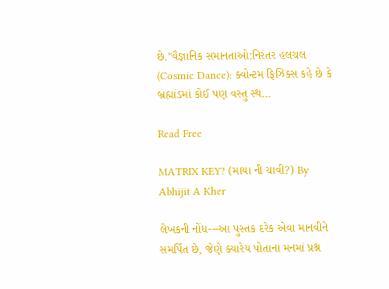છે."વૈજ્ઞાનિક સમાનતાઓ:નિરંતર હલચલ (Cosmic Dance): ક્વોન્ટમ ફિઝિક્સ કહે છે કે બ્રહ્માંડમાં કોઈ પણ વસ્તુ સ્થ...

Read Free

MATRIX KEY? (માયા ની ચાવી?) By Abhijit A Kher

લેખકની નોંધ---આ પુસ્તક દરેક એવા માનવીને સમર્પિત છે, જેણે ક્યારેય પોતાના મનમાં પ્રશ્ન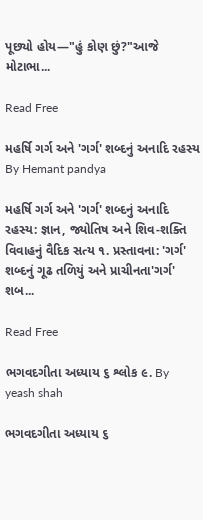પૂછ્યો હોય—"હું કોણ છું?"આજે મોટાભા...

Read Free

મહર્ષિ ગર્ગ અને 'ગર્ગ' શબ્દનું અનાદિ રહસ્ય By Hemant pandya

મહર્ષિ ગર્ગ અને 'ગર્ગ' શબ્દનું અનાદિ રહસ્ય: જ્ઞાન, જ્યોતિષ અને શિવ-શક્તિ વિવાહનું વૈદિક સત્ય ૧. પ્રસ્તાવના: 'ગર્ગ' શબ્દનું ગૂઢ તળિયું અને પ્રાચીનતા'ગર્ગ' શબ...

Read Free

ભગવદગીતા અધ્યાય ૬ શ્લોક ૯. By yeash shah

ભગવદગીતા અધ્યાય ૬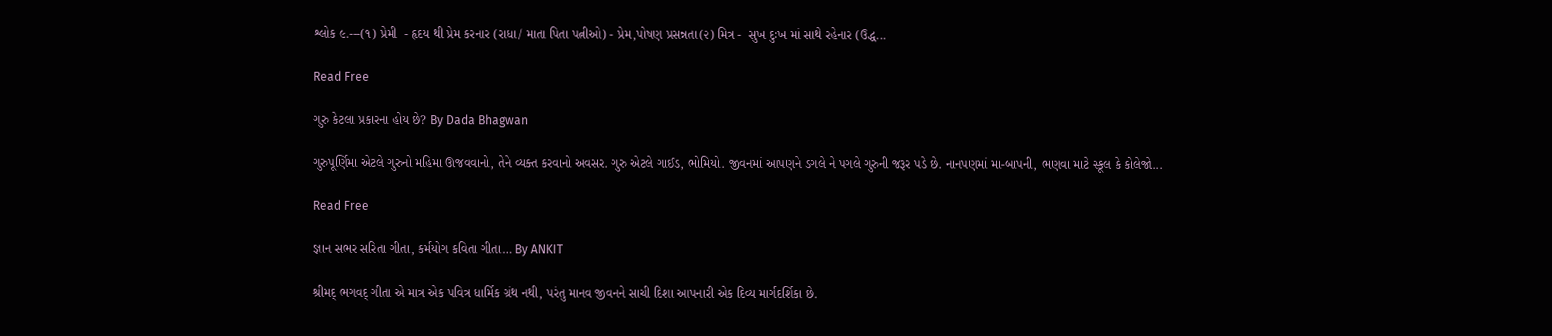શ્લોક ૯.---(૧) પ્રેમી  - હૃદય થી પ્રેમ કરનાર (રાધા/ માતા પિતા પત્નીઓ) - પ્રેમ,પોષણ પ્રસન્નતા(૨) મિત્ર -  સુખ દુઃખ માં સાથે રહેનાર (ઉદ્ધ...

Read Free

ગુરુ કેટલા પ્રકારના હોય છે? By Dada Bhagwan

ગુરુપૂર્ણિમા એટલે ગુરુનો મહિમા ઊજવવાનો, તેને વ્યક્ત કરવાનો અવસર. ગુરુ એટલે ગાઈડ, ભોમિયો. જીવનમાં આપણને ડગલે ને પગલે ગુરુની જરૂર પડે છે. નાનપણમાં મા-બાપની, ભણવા માટે સ્કૂલ કે કોલેજો...

Read Free

જ્ઞાન સભર સરિતા ગીતા, કર્મયોગ કવિતા ગીતા… By ANKIT

શ્રીમદ્ ભગવદ્ ગીતા એ માત્ર એક પવિત્ર ધાર્મિક ગ્રંથ નથી, પરંતુ માનવ જીવનને સાચી દિશા આપનારી એક દિવ્ય માર્ગદર્શિકા છે.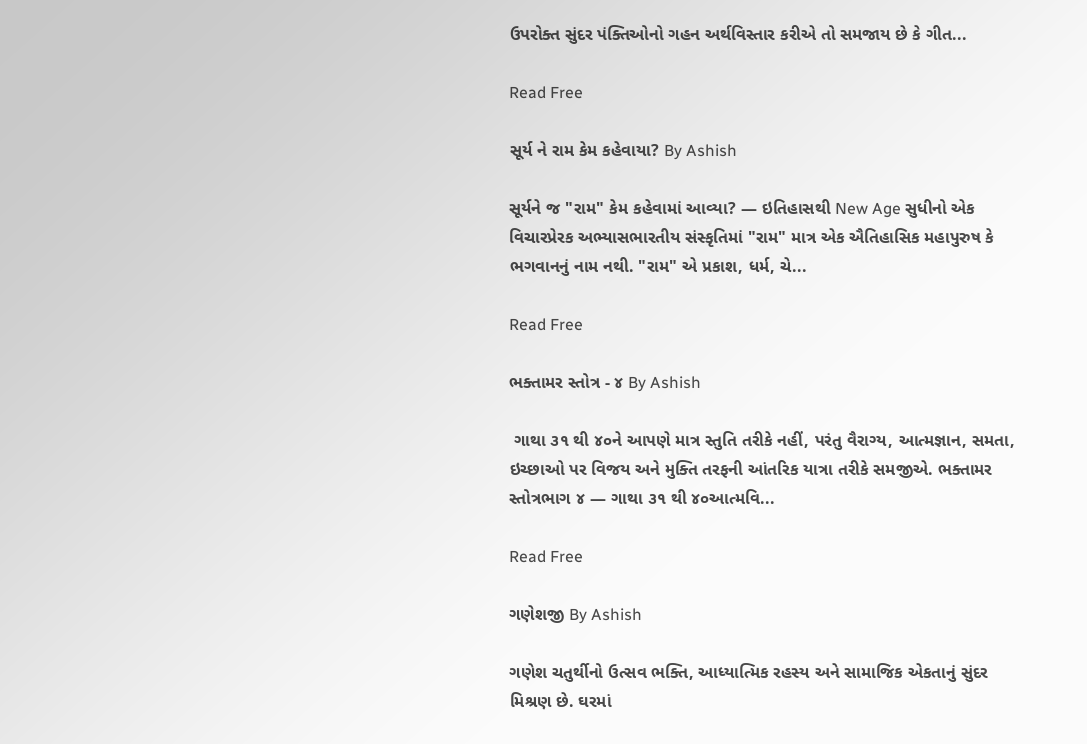ઉપરોક્ત સુંદર પંક્તિઓનો ગહન અર્થવિસ્તાર કરીએ તો સમજાય છે કે ગીત...

Read Free

સૂર્ય ને રામ કેમ કહેવાયા? By Ashish

સૂર્યને જ "રામ" કેમ કહેવામાં આવ્યા? — ઇતિહાસથી New Age સુધીનો એક વિચારપ્રેરક અભ્યાસભારતીય સંસ્કૃતિમાં "રામ" માત્ર એક ઐતિહાસિક મહાપુરુષ કે ભગવાનનું નામ નથી. "રામ" એ પ્રકાશ, ધર્મ, ચે...

Read Free

ભક્તામર સ્તોત્ર - ૪ By Ashish

 ગાથા ૩૧ થી ૪૦ને આપણે માત્ર સ્તુતિ તરીકે નહીં, પરંતુ વૈરાગ્ય, આત્મજ્ઞાન, સમતા, ઇચ્છાઓ પર વિજય અને મુક્તિ તરફની આંતરિક યાત્રા તરીકે સમજીએ. ભક્તામર સ્તોત્રભાગ ૪ — ગાથા ૩૧ થી ૪૦આત્મવિ...

Read Free

ગણેશજી By Ashish

ગણેશ ચતુર્થીનો ઉત્સવ ભક્તિ, આધ્યાત્મિક રહસ્ય અને સામાજિક એકતાનું સુંદર મિશ્રણ છે. ઘરમાં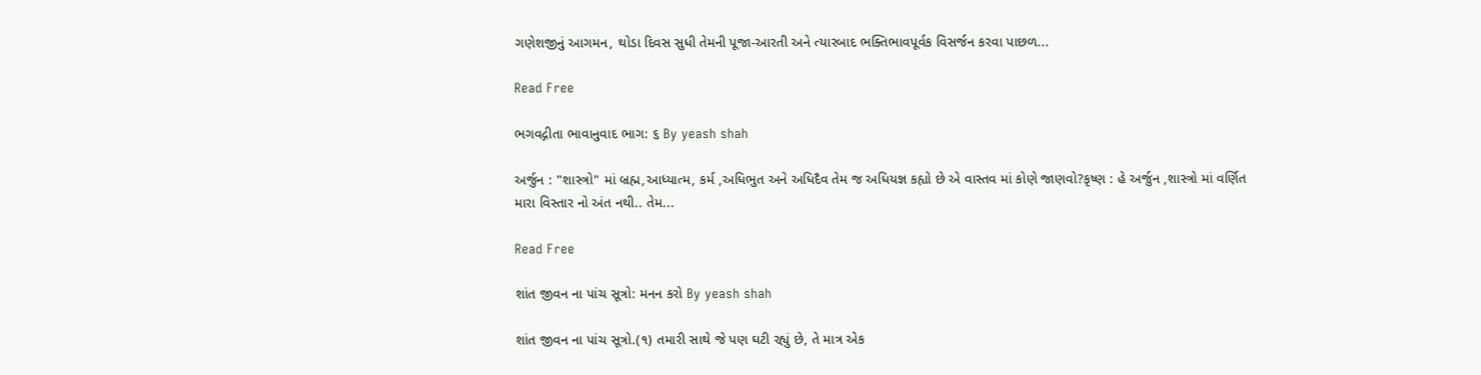ગણેશજીનું આગમન, થોડા દિવસ સુધી તેમની પૂજા-આરતી અને ત્યારબાદ ભક્તિભાવપૂર્વક વિસર્જન કરવા પાછળ...

Read Free

ભગવદ્ગીતા ભાવાનુવાદ ભાગ: ૬ By yeash shah

અર્જુન : "શાસ્ત્રો" માં બ્રહ્મ,આધ્યાત્મ, કર્મ ,અધિભુત અને અધિદૈવ તેમ જ અધિયજ્ઞ કહ્યો છે એ વાસ્તવ માં કોણે જાણવો?કૃષ્ણ : હે અર્જુન ,શાસ્ત્રો માં વર્ણિત મારા વિસ્તાર નો અંત નથી.. તેમ...

Read Free

શાંત જીવન ના પાંચ સૂત્રો: મનન કરો By yeash shah

શાંત જીવન ના પાંચ સૂત્રો.(૧) તમારી સાથે જે પણ ઘટી રહ્યું છે, તે માત્ર એક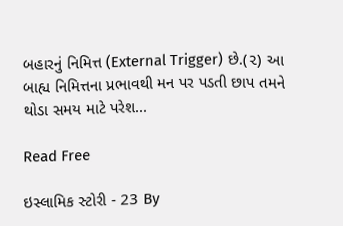બહારનું નિમિત્ત (External Trigger) છે.(૨) આ બાહ્ય નિમિત્તના પ્રભાવથી મન પર પડતી છાપ તમને થોડા સમય માટે પરેશ...

Read Free

ઇસ્લામિક સ્ટોરી - 23 By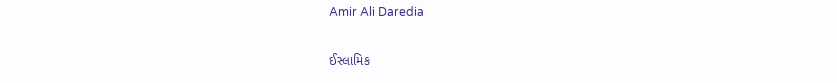Amir Ali Daredia

ઈસ્લામિક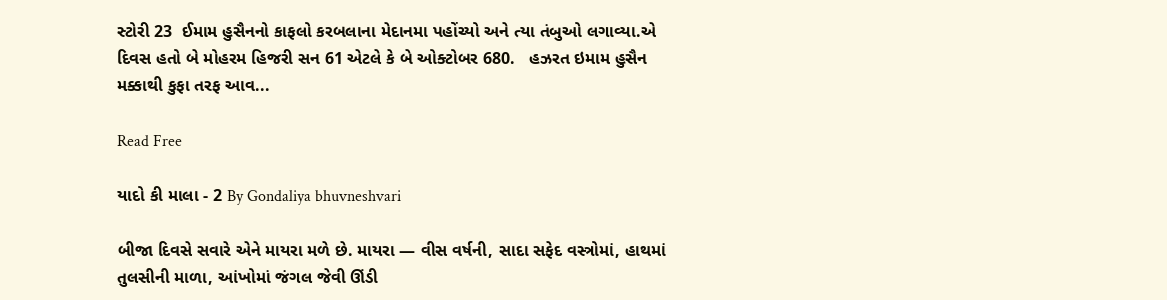સ્ટોરી 23  ઈમામ હુસૈનનો કાફલો કરબલાના મેદાનમા પહોંચ્યો અને ત્યા તંબુઓ લગાવ્યા.એ દિવસ હતો બે મોહરમ હિજરી સન 61 એટલે કે બે ઓક્ટોબર 680.   હઝરત ઇમામ હુસૈન મક્કાથી કુફા તરફ આવ...

Read Free

યાદો કી માલા - 2 By Gondaliya bhuvneshvari

બીજા દિવસે સવારે એને માયરા મળે છે. માયરા — વીસ વર્ષની, સાદા સફેદ વસ્ત્રોમાં, હાથમાં તુલસીની માળા, આંખોમાં જંગલ જેવી ઊંડી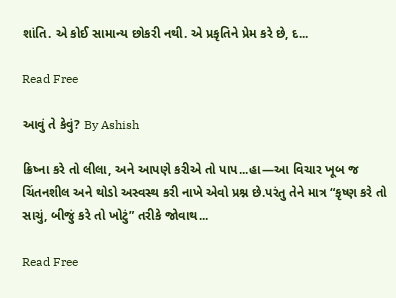શાંતિ. એ કોઈ સામાન્ય છોકરી નથી. એ પ્રકૃતિને પ્રેમ કરે છે, દ...

Read Free

આવું તે કેવું? By Ashish

ક્રિષ્ના કરે તો લીલા, અને આપણે કરીએ તો પાપ...હા—આ વિચાર ખૂબ જ ચિંતનશીલ અને થોડો અસ્વસ્થ કરી નાખે એવો પ્રશ્ન છે.પરંતુ તેને માત્ર “કૃષ્ણ કરે તો સાચું, બીજું કરે તો ખોટું” તરીકે જોવાથ...

Read Free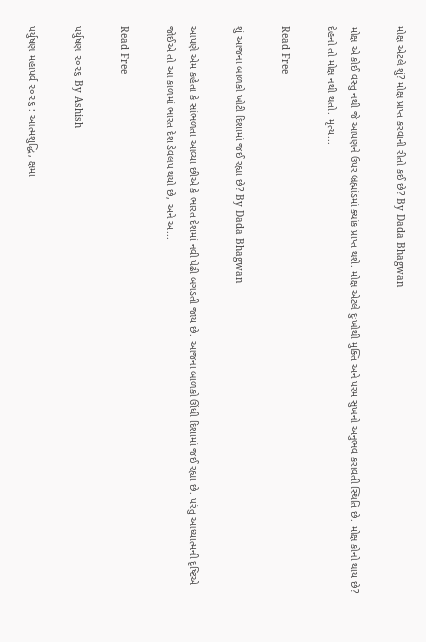મોક્ષ એટલે શું? મોક્ષ પ્રાપ્ત કરવાની રીતો કઈ છે? By Dada Bhagwan

મોક્ષ એ કોઈ વસ્તુ નથી જે આપણને ઉપર બ્રહ્માંડમાં ક્યાંક પ્રાપ્ત થશે. મોક્ષ એટલે દુઃખોથી મુક્તિ અને પરમ સુખનો અનુભવ કરાવતી સ્થિતિ છે. મોક્ષ કોનો થાય છે? દેહનો તો મોક્ષ નથી થતો. મૃત્ય...

Read Free

શું આજના બાળકો ખોટી દિશામાં જઈ રહ્યા છે? By Dada Bhagwan

આપણે એમ કહેતા કે સાંભળતા આવ્યા છીએ કે ભારત દેશમાં નવી પેઢી બગડતી જાય છે. આજના બાળકો ઊંધી દિશામાં જઈ રહ્યા છે. પરંતુ આધ્યાત્મની દૃષ્ટિએ જોઈએ તો આ કાળમાં ભારત દેશ ડેવલપ થયો છે, અને અ...

Read Free

પર્યુષણ ૨૦૨૬ By Ashish

પર્યુષણ મહાપર્વ ૨૦૨૬ : આત્મશુદ્ધિ, ક્ષમા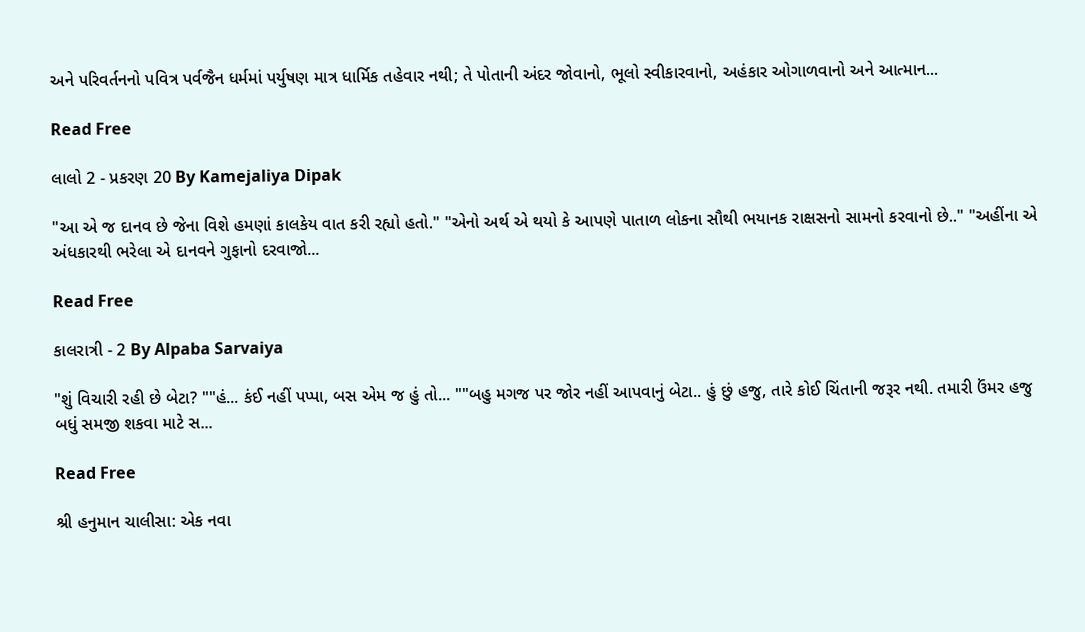અને પરિવર્તનનો પવિત્ર પર્વજૈન ધર્મમાં પર્યુષણ માત્ર ધાર્મિક તહેવાર નથી; તે પોતાની અંદર જોવાનો, ભૂલો સ્વીકારવાનો, અહંકાર ઓગાળવાનો અને આત્માન...

Read Free

લાલો 2 - પ્રકરણ 20 By Kamejaliya Dipak

"આ એ જ દાનવ છે જેના વિશે હમણાં કાલકેય વાત કરી રહ્યો હતો." "એનો અર્થ એ થયો કે આપણે પાતાળ લોકના સૌથી ભયાનક રાક્ષસનો સામનો કરવાનો છે.." "અહીંના એ અંધકારથી ભરેલા એ દાનવને ગુફાનો દરવાજો...

Read Free

કાલરાત્રી - 2 By Alpaba Sarvaiya

"શું વિચારી રહી છે બેટા? ""હં... કંઈ નહીં પપ્પા, બસ એમ જ હું તો... ""બહુ મગજ પર જોર નહીં આપવાનું બેટા.. હું છું હજુ, તારે કોઈ ચિંતાની જરૂર નથી. તમારી ઉંમર હજુ બધું સમજી શકવા માટે સ...

Read Free

શ્રી હનુમાન ચાલીસા: એક નવા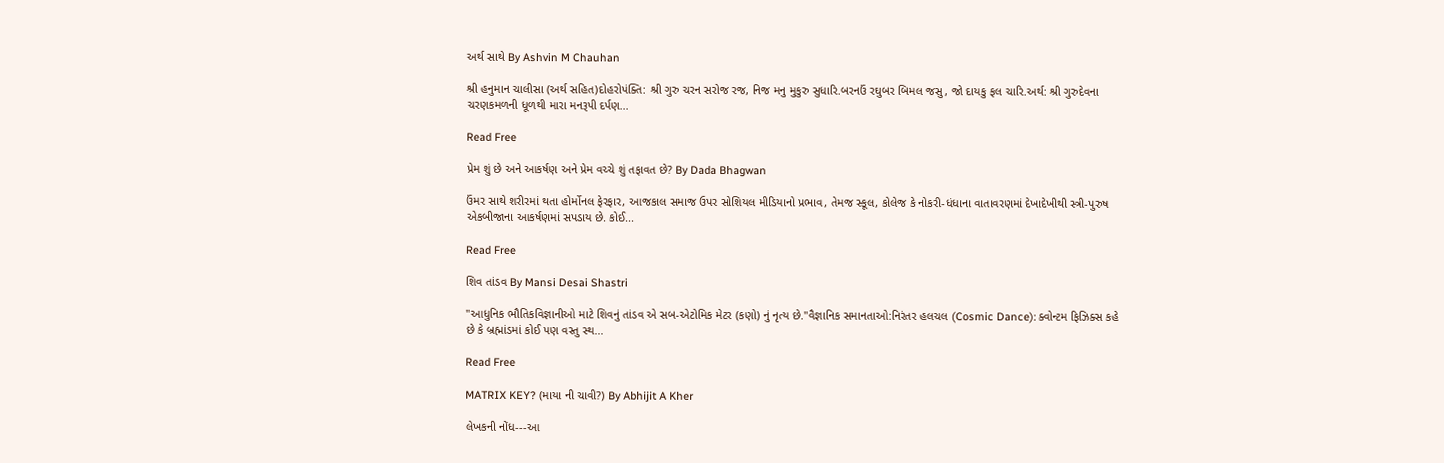અર્થ સાથે By Ashvin M Chauhan

શ્રી હનુમાન ચાલીસા (અર્થ સહિત)દોહરોપંક્તિ: શ્રી ગુરુ ચરન સરોજ રજ, નિજ મનુ મુકુરુ સુધારિ.બરનઉં રઘુબર બિમલ જસુ, જો દાયકુ ફલ ચારિ.અર્થ: શ્રી ગુરુદેવના ચરણકમળની ધૂળથી મારા મનરૂપી દર્પણ...

Read Free

પ્રેમ શું છે અને આકર્ષણ અને પ્રેમ વચ્ચે શું તફાવત છે? By Dada Bhagwan

ઉંમર સાથે શરીરમાં થતા હોર્મોનલ ફેરફાર, આજકાલ સમાજ ઉપર સોશિયલ મીડિયાનો પ્રભાવ, તેમજ સ્કૂલ, કોલેજ કે નોકરી-ધંધાના વાતાવરણમાં દેખાદેખીથી સ્ત્રી-પુરુષ એકબીજાના આકર્ષણમાં સપડાય છે. કોઈ...

Read Free

શિવ તાંડવ By Mansi Desai Shastri

"આધુનિક ભૌતિકવિજ્ઞાનીઓ માટે શિવનું તાંડવ એ સબ-એટોમિક મેટર (કણો) નું નૃત્ય છે."વૈજ્ઞાનિક સમાનતાઓ:નિરંતર હલચલ (Cosmic Dance): ક્વોન્ટમ ફિઝિક્સ કહે છે કે બ્રહ્માંડમાં કોઈ પણ વસ્તુ સ્થ...

Read Free

MATRIX KEY? (માયા ની ચાવી?) By Abhijit A Kher

લેખકની નોંધ---આ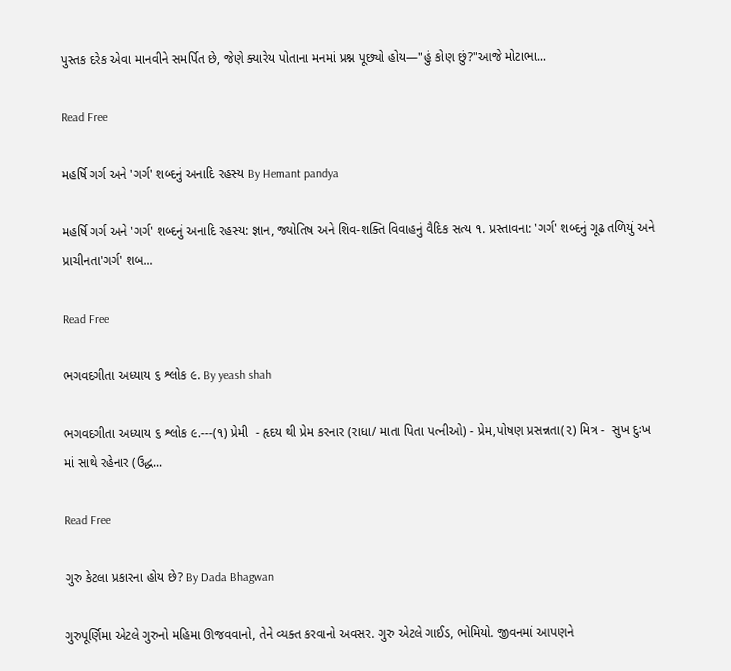પુસ્તક દરેક એવા માનવીને સમર્પિત છે, જેણે ક્યારેય પોતાના મનમાં પ્રશ્ન પૂછ્યો હોય—"હું કોણ છું?"આજે મોટાભા...

Read Free

મહર્ષિ ગર્ગ અને 'ગર્ગ' શબ્દનું અનાદિ રહસ્ય By Hemant pandya

મહર્ષિ ગર્ગ અને 'ગર્ગ' શબ્દનું અનાદિ રહસ્ય: જ્ઞાન, જ્યોતિષ અને શિવ-શક્તિ વિવાહનું વૈદિક સત્ય ૧. પ્રસ્તાવના: 'ગર્ગ' શબ્દનું ગૂઢ તળિયું અને પ્રાચીનતા'ગર્ગ' શબ...

Read Free

ભગવદગીતા અધ્યાય ૬ શ્લોક ૯. By yeash shah

ભગવદગીતા અધ્યાય ૬ શ્લોક ૯.---(૧) પ્રેમી  - હૃદય થી પ્રેમ કરનાર (રાધા/ માતા પિતા પત્નીઓ) - પ્રેમ,પોષણ પ્રસન્નતા(૨) મિત્ર -  સુખ દુઃખ માં સાથે રહેનાર (ઉદ્ધ...

Read Free

ગુરુ કેટલા પ્રકારના હોય છે? By Dada Bhagwan

ગુરુપૂર્ણિમા એટલે ગુરુનો મહિમા ઊજવવાનો, તેને વ્યક્ત કરવાનો અવસર. ગુરુ એટલે ગાઈડ, ભોમિયો. જીવનમાં આપણને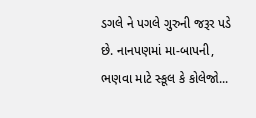ડગલે ને પગલે ગુરુની જરૂર પડે છે. નાનપણમાં મા-બાપની, ભણવા માટે સ્કૂલ કે કોલેજો...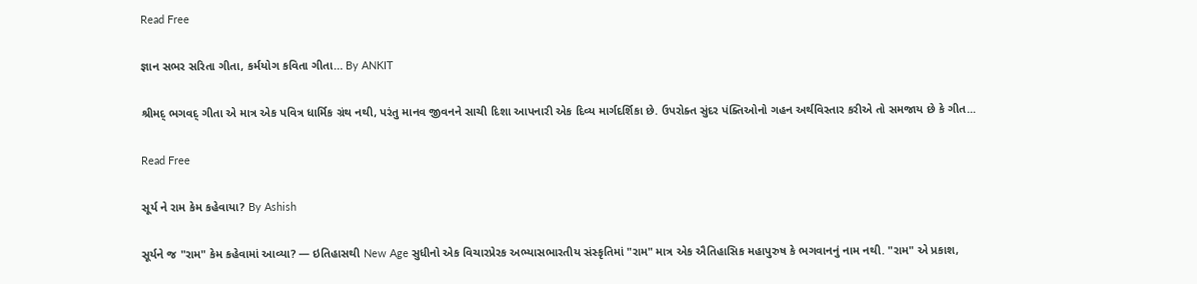Read Free

જ્ઞાન સભર સરિતા ગીતા, કર્મયોગ કવિતા ગીતા… By ANKIT

શ્રીમદ્ ભગવદ્ ગીતા એ માત્ર એક પવિત્ર ધાર્મિક ગ્રંથ નથી, પરંતુ માનવ જીવનને સાચી દિશા આપનારી એક દિવ્ય માર્ગદર્શિકા છે. ઉપરોક્ત સુંદર પંક્તિઓનો ગહન અર્થવિસ્તાર કરીએ તો સમજાય છે કે ગીત...

Read Free

સૂર્ય ને રામ કેમ કહેવાયા? By Ashish

સૂર્યને જ "રામ" કેમ કહેવામાં આવ્યા? — ઇતિહાસથી New Age સુધીનો એક વિચારપ્રેરક અભ્યાસભારતીય સંસ્કૃતિમાં "રામ" માત્ર એક ઐતિહાસિક મહાપુરુષ કે ભગવાનનું નામ નથી. "રામ" એ પ્રકાશ,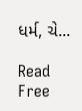ધર્મ, ચે...

Read Free